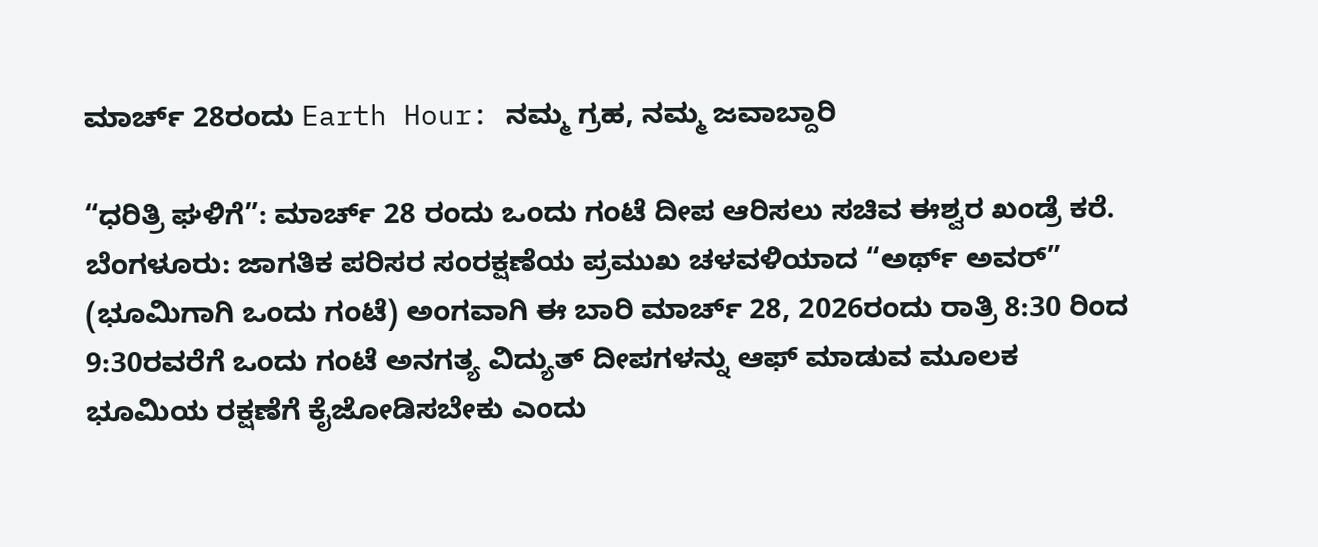ಮಾರ್ಚ್ 28ರಂದು Earth Hour: ನಮ್ಮ ಗ್ರಹ, ನಮ್ಮ ಜವಾಬ್ದಾರಿ

“ಧರಿತ್ರಿ ಘಳಿಗೆ”: ಮಾರ್ಚ್ 28 ರಂದು ಒಂದು ಗಂಟೆ ದೀಪ ಆರಿಸಲು ಸಚಿವ ಈಶ್ವರ ಖಂಡ್ರೆ ಕರೆ. ಬೆಂಗಳೂರು: ಜಾಗತಿಕ ಪರಿಸರ ಸಂರಕ್ಷಣೆಯ ಪ್ರಮುಖ ಚಳವಳಿಯಾದ “ಅರ್ಥ್ ಅವರ್” (ಭೂಮಿಗಾಗಿ ಒಂದು ಗಂಟೆ) ಅಂಗವಾಗಿ ಈ ಬಾರಿ ಮಾರ್ಚ್ 28, 2026ರಂದು ರಾತ್ರಿ 8:30 ರಿಂದ 9:30ರವರೆಗೆ ಒಂದು ಗಂಟೆ ಅನಗತ್ಯ ವಿದ್ಯುತ್ ದೀಪಗಳನ್ನು ಆಫ್ ಮಾಡುವ ಮೂಲಕ ಭೂಮಿಯ ರಕ್ಷಣೆಗೆ ಕೈಜೋಡಿಸಬೇಕು ಎಂದು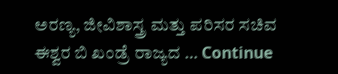ಅರಣ್ಯ, ಜೀವಿಶಾಸ್ತ್ರ ಮತ್ತು ಪರಿಸರ ಸಚಿವ ಈಶ್ವರ ಬಿ ಖಂಡ್ರೆ ರಾಜ್ಯದ … Continue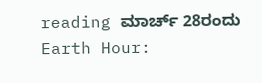reading ಮಾರ್ಚ್ 28ರಂದು Earth Hour: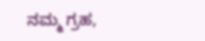ನಮ್ಮ ಗ್ರಹ,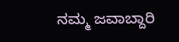ನಮ್ಮ ಜವಾಬ್ದಾರಿ